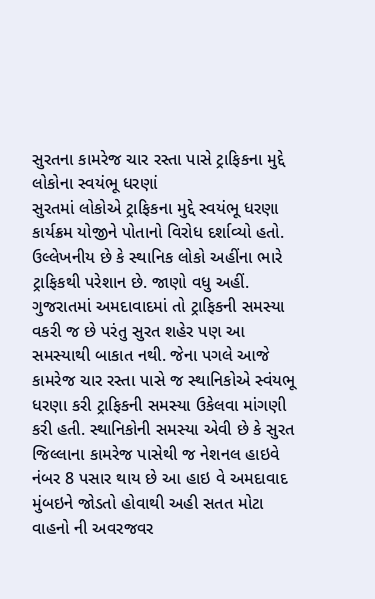સુરતના કામરેજ ચાર રસ્તા પાસે ટ્રાફિકના મુદ્દે લોકોના સ્વયંભૂ ધરણાં
સુરતમાં લોકોએ ટ્રાફિકના મુદ્દે સ્વયંભૂ ધરણા કાર્યક્રમ યોજીને પોતાનો વિરોધ દર્શાવ્યો હતો. ઉલ્લેખનીય છે કે સ્થાનિક લોકો અહીંના ભારે ટ્રાફિકથી પરેશાન છે. જાણો વધુ અહીં.
ગુજરાતમાં અમદાવાદમાં તો ટ્રાફિકની સમસ્યા વકરી જ છે પરંતુ સુરત શહેર પણ આ સમસ્યાથી બાકાત નથી. જેના પગલે આજે કામરેજ ચાર રસ્તા પાસે જ સ્થાનિકોએ સ્વંયભૂ ધરણા કરી ટ્રાફિકની સમસ્યા ઉકેલવા માંગણી કરી હતી. સ્થાનિકોની સમસ્યા એવી છે કે સુરત જિલ્લાના કામરેજ પાસેથી જ નેશનલ હાઇવે નંબર 8 પસાર થાય છે આ હાઇ વે અમદાવાદ મુંબઇને જોડતો હોવાથી અહી સતત મોટા વાહનો ની અવરજવર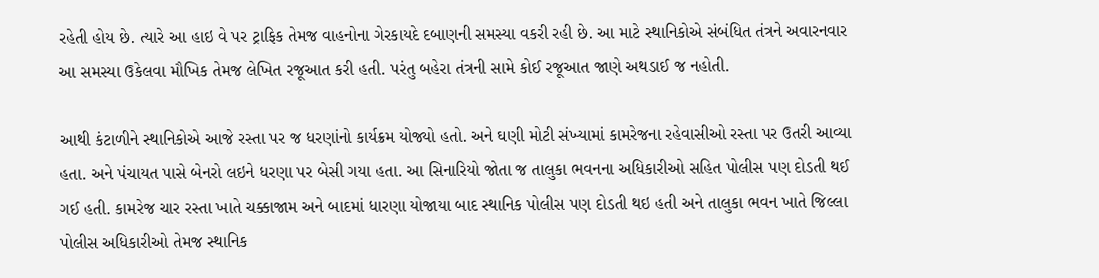રહેતી હોય છે. ત્યારે આ હાઇ વે પર ટ્રાફિક તેમજ વાહનોના ગેરકાયદે દબાણની સમસ્યા વકરી રહી છે. આ માટે સ્થાનિકોએ સંબંધિત તંત્રને અવારનવાર આ સમસ્યા ઉકેલવા મૌખિક તેમજ લેખિત રજૂઆત કરી હતી. પરંતુ બહેરા તંત્રની સામે કોઈ રજૂઆત જાણે અથડાઈ જ નહોતી.

આથી કંટાળીને સ્થાનિકોએ આજે રસ્તા પર જ ધરણાંનો કાર્યક્રમ યોજ્યો હતો. અને ઘણી મોટી સંખ્યામાં કામરેજના રહેવાસીઓ રસ્તા પર ઉતરી આવ્યા હતા. અને પંચાયત પાસે બેનરો લઇને ધરણા પર બેસી ગયા હતા. આ સિનારિયો જોતા જ તાલુકા ભવનના અધિકારીઓ સહિત પોલીસ પણ દોડતી થઈ ગઈ હતી. કામરેજ ચાર રસ્તા ખાતે ચક્કાજામ અને બાદમાં ધારણા યોજાયા બાદ સ્થાનિક પોલીસ પણ દોડતી થઇ હતી અને તાલુકા ભવન ખાતે જિલ્લા પોલીસ અધિકારીઓ તેમજ સ્થાનિક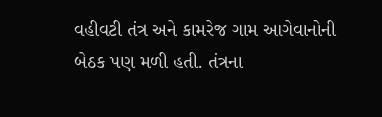વહીવટી તંત્ર અને કામરેજ ગામ આગેવાનોની બેઠક પણ મળી હતી. તંત્રના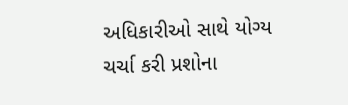અધિકારીઓ સાથે યોગ્ય ચર્ચા કરી પ્રશોના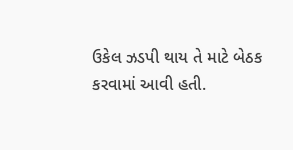ઉકેલ ઝડપી થાય તે માટે બેઠક કરવામાં આવી હતી.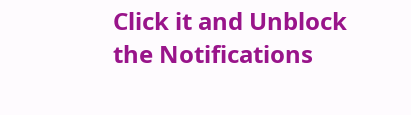Click it and Unblock the Notifications